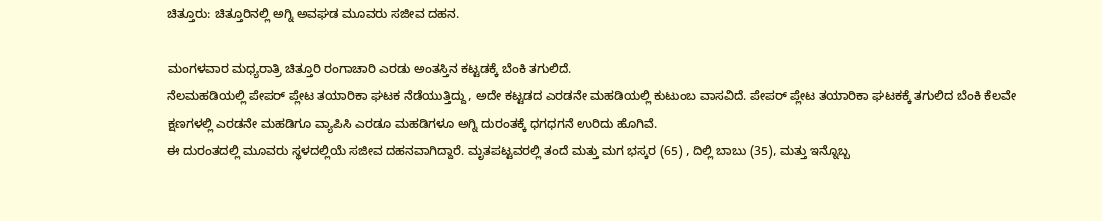ಚಿತ್ತೂರು: ಚಿತ್ತೂರಿನಲ್ಲಿ ಅಗ್ನಿ ಅವಘಡ ಮೂವರು ಸಜೀವ ದಹನ.

ಮಂಗಳವಾರ ಮಧ್ಯರಾತ್ರಿ ಚಿತ್ತೂರಿ ರಂಗಾಚಾರಿ ಎರಡು ಅಂತಸ್ತಿನ ಕಟ್ಟಡಕ್ಕೆ ಬೆಂಕಿ ತಗುಲಿದೆ.
ನೆಲಮಹಡಿಯಲ್ಲಿ ಪೇಪರ್ ಪ್ಲೇಟ ತಯಾರಿಕಾ ಘಟಕ ನೆಡೆಯುತ್ತಿದ್ದು, ಅದೇ ಕಟ್ಟಡದ ಎರಡನೇ ಮಹಡಿಯಲ್ಲಿ ಕುಟುಂಬ ವಾಸವಿದೆ. ಪೇಪರ್ ಪ್ಲೇಟ ತಯಾರಿಕಾ ಘಟಕಕ್ಕೆ ತಗುಲಿದ ಬೆಂಕಿ ಕೆಲವೇ ಕ್ಷಣಗಳಲ್ಲಿ ಎರಡನೇ ಮಹಡಿಗೂ ವ್ಯಾಪಿಸಿ ಎರಡೂ ಮಹಡಿಗಳೂ ಅಗ್ನಿ ದುರಂತಕ್ಕೆ ಧಗಧಗನೆ ಉರಿದು ಹೊಗಿವೆ.
ಈ ದುರಂತದಲ್ಲಿ ಮೂವರು ಸ್ಥಳದಲ್ಲಿಯೆ ಸಜೀವ ದಹನವಾಗಿದ್ದಾರೆ. ಮೃತಪಟ್ಟವರಲ್ಲಿ ತಂದೆ ಮತ್ತು ಮಗ ಭಸ್ಕರ (65) , ದಿಲ್ಲಿ ಬಾಬು (35), ಮತ್ತು ಇನ್ನೊಬ್ಬ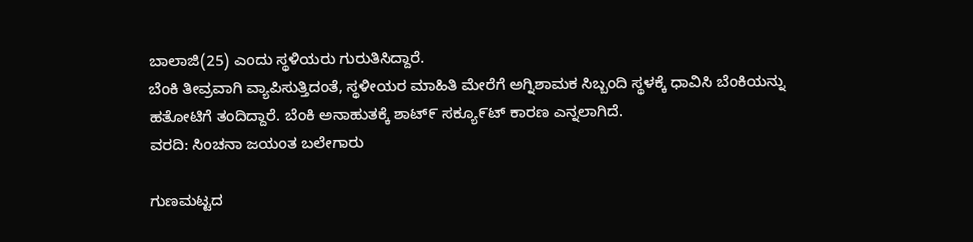ಬಾಲಾಜಿ(25) ಎಂದು ಸ್ಥಳಿಯರು ಗುರುತಿಸಿದ್ದಾರೆ.
ಬೆಂಕಿ ತೀವ್ರವಾಗಿ ವ್ಯಾಪಿಸುತ್ತಿದಂತೆ, ಸ್ಥಳೀಯರ ಮಾಹಿತಿ ಮೇರೆಗೆ ಅಗ್ನಿಶಾಮಕ ಸಿಬ್ಬಂದಿ ಸ್ಥಳಕ್ಕೆ ಧಾವಿಸಿ ಬೆಂಕಿಯನ್ನು ಹತೋಟಿಗೆ ತಂದಿದ್ದಾರೆ. ಬೆಂಕಿ ಅನಾಹುತಕ್ಕೆ ಶಾಟ್೯ ಸಕ್ಯೂ೯ಟ್ ಕಾರಣ ಎನ್ನಲಾಗಿದೆ.
ವರದಿ: ಸಿಂಚನಾ ಜಯಂತ ಬಲೇಗಾರು

ಗುಣಮಟ್ಟದ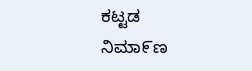ಕಟ್ಟಡ ನಿಮಾ೯ಣ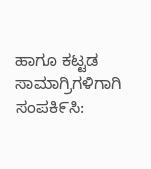ಹಾಗೂ ಕಟ್ಟಡ ಸಾಮಾಗ್ರಿಗಳಿಗಾಗಿ ಸಂಪಕಿ೯ಸಿ: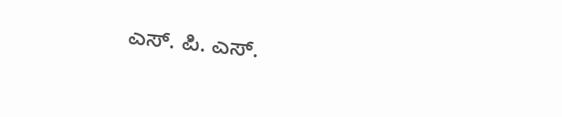ಎಸ್. ಪಿ. ಎಸ್.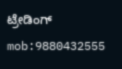ಟ್ರೇಡಿಂಗ್ mob:9880432555